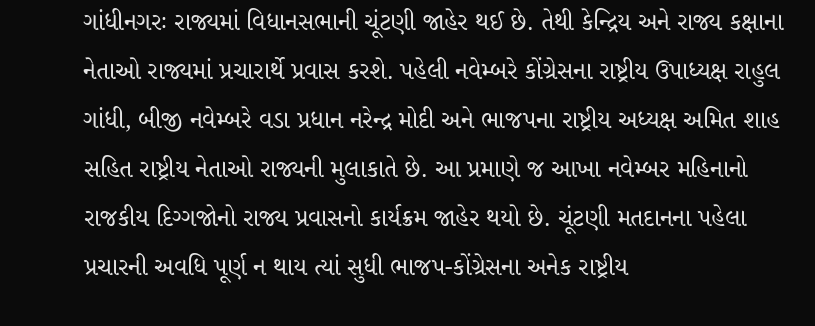ગાંધીનગરઃ રાજ્યમાં વિધાનસભાની ચૂંટણી જાહેર થઈ છે. તેથી કેન્દ્રિય અને રાજ્ય કક્ષાના નેતાઓ રાજ્યમાં પ્રચારાર્થે પ્રવાસ કરશે. પહેલી નવેમ્બરે કોંગ્રેસના રાષ્ટ્રીય ઉપાધ્યક્ષ રાહુલ ગાંધી, બીજી નવેમ્બરે વડા પ્રધાન નરેન્દ્ર મોદી અને ભાજપના રાષ્ટ્રીય અધ્યક્ષ અમિત શાહ સહિત રાષ્ટ્રીય નેતાઓ રાજ્યની મુલાકાતે છે. આ પ્રમાણે જ આખા નવેમ્બર મહિનાનો રાજકીય દિગ્ગજોનો રાજ્ય પ્રવાસનો કાર્યક્રમ જાહેર થયો છે. ચૂંટણી મતદાનના પહેલા પ્રચારની અવધિ પૂર્ણ ન થાય ત્યાં સુધી ભાજપ-કોંગ્રેસના અનેક રાષ્ટ્રીય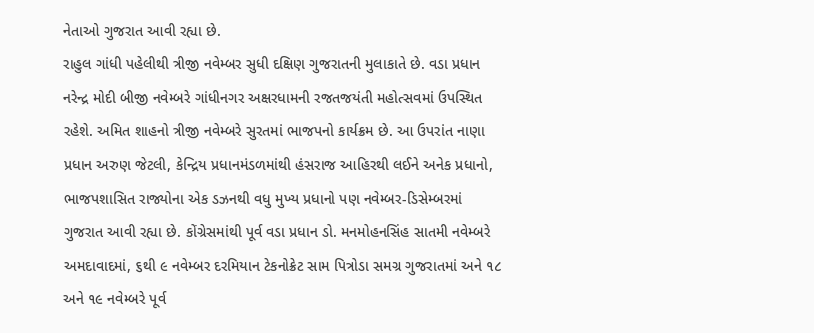નેતાઓ ગુજરાત આવી રહ્યા છે.
રાહુલ ગાંધી પહેલીથી ત્રીજી નવેમ્બર સુધી દક્ષિણ ગુજરાતની મુલાકાતે છે. વડા પ્રધાન નરેન્દ્ર મોદી બીજી નવેમ્બરે ગાંધીનગર અક્ષરધામની રજતજયંતી મહોત્સવમાં ઉપસ્થિત રહેશે. અમિત શાહનો ત્રીજી નવેમ્બરે સુરતમાં ભાજપનો કાર્યક્રમ છે. આ ઉપરાંત નાણા પ્રધાન અરુણ જેટલી, કેન્દ્રિય પ્રધાનમંડળમાંથી હંસરાજ આહિરથી લઈને અનેક પ્રધાનો, ભાજપશાસિત રાજ્યોના એક ડઝનથી વધુ મુખ્ય પ્રધાનો પણ નવેમ્બર-ડિસેમ્બરમાં ગુજરાત આવી રહ્યા છે. કોંગ્રેસમાંથી પૂર્વ વડા પ્રધાન ડો. મનમોહનસિંહ સાતમી નવેમ્બરે અમદાવાદમાં, ૬થી ૯ નવેમ્બર દરમિયાન ટેકનોક્રેટ સામ પિત્રોડા સમગ્ર ગુજરાતમાં અને ૧૮ અને ૧૯ નવેમ્બરે પૂર્વ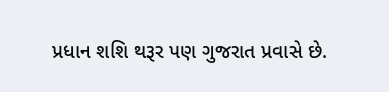પ્રધાન શશિ થરૂર પણ ગુજરાત પ્રવાસે છે.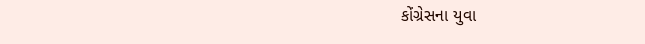કોંગ્રેસના યુવા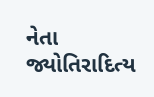નેતા જ્યોતિરાદિત્ય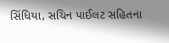સિંધિયા, સચિન પાઈલટ સહિતના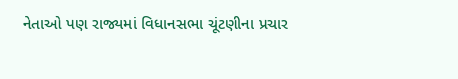નેતાઓ પણ રાજ્યમાં વિધાનસભા ચૂંટણીના પ્રચાર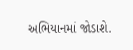અભિયાનમાં જોડાશે.